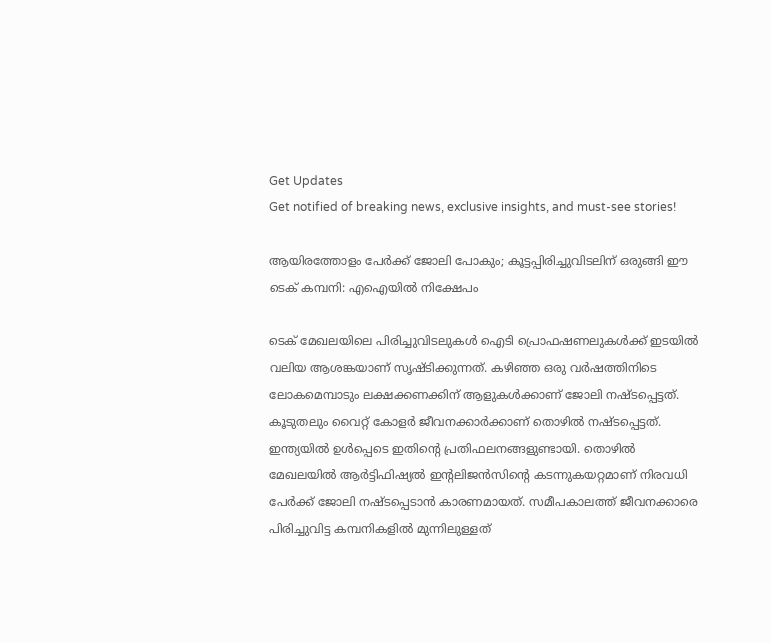Get Updates
Get notified of breaking news, exclusive insights, and must-see stories!

ആയിരത്തോളം പേര്‍ക്ക് ജോലി പോകും; കൂട്ടപ്പിരിച്ചുവിടലിന് ഒരുങ്ങി ഈ ടെക് കമ്പനി: എഐയില്‍ നിക്ഷേപം

ടെക് മേഖലയിലെ പിരിച്ചുവിടലുകള്‍ ഐടി പ്രൊഫഷണലുകള്‍ക്ക് ഇടയില്‍ വലിയ ആശങ്കയാണ് സൃഷ്ടിക്കുന്നത്. കഴിഞ്ഞ ഒരു വര്‍ഷത്തിനിടെ ലോകമെമ്പാടും ലക്ഷക്കണക്കിന് ആളുകള്‍ക്കാണ് ജോലി നഷ്ടപ്പെട്ടത്. കൂടുതലും വൈറ്റ് കോളര്‍ ജീവനക്കാര്‍ക്കാണ് തൊഴില്‍ നഷ്ടപ്പെട്ടത്. ഇന്ത്യയില്‍ ഉള്‍പ്പെടെ ഇതിന്റെ പ്രതിഫലനങ്ങളുണ്ടായി. തൊഴില്‍ മേഖലയില്‍ ആര്‍ട്ടിഫിഷ്യല്‍ ഇന്റലിജന്‍സിന്റെ കടന്നുകയറ്റമാണ് നിരവധി പേര്‍ക്ക് ജോലി നഷ്ടപ്പെടാന്‍ കാരണമായത്. സമീപകാലത്ത് ജീവനക്കാരെ പിരിച്ചുവിട്ട കമ്പനികളില്‍ മുന്നിലുള്ളത്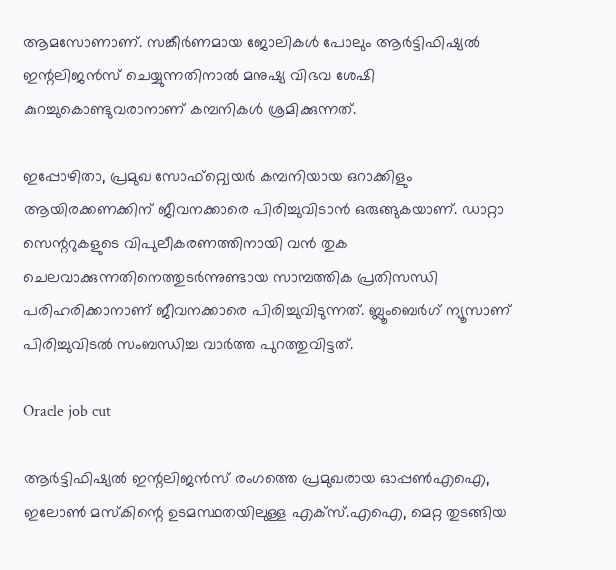ആമസോണാണ്. സങ്കീര്‍ണമായ ജോലികള്‍ പോലും ആര്‍ട്ടിഫിഷ്യല്‍ ഇന്റലിജന്‍സ് ചെയ്യുന്നതിനാല്‍ മനുഷ്യ വിഭവ ശേഷി കുറച്ചുകൊണ്ടുവരാനാണ് കമ്പനികള്‍ ശ്രമിക്കുന്നത്.

ഇപ്പോഴിതാ, പ്രമുഖ സോഫ്റ്റ്വെയര്‍ കമ്പനിയായ ഒറാക്കിളും ആയിരക്കണക്കിന് ജീവനക്കാരെ പിരിച്ചുവിടാന്‍ ഒരുങ്ങുകയാണ്. ഡാറ്റാ സെന്ററുകളുടെ വിപുലീകരണത്തിനായി വന്‍ തുക ചെലവാക്കുന്നതിനെത്തുടര്‍ന്നുണ്ടായ സാമ്പത്തിക പ്രതിസന്ധി പരിഹരിക്കാനാണ് ജീവനക്കാരെ പിരിച്ചുവിടുന്നത്. ബ്ലൂംബെര്‍ഗ് ന്യൂസാണ് പിരിച്ചുവിടല്‍ സംബന്ധിച്ച വാര്‍ത്ത പുറത്തുവിട്ടത്.

Oracle job cut

ആര്‍ട്ടിഫിഷ്യല്‍ ഇന്റലിജന്‍സ് രംഗത്തെ പ്രമുഖരായ ഓപ്പണ്‍എഐ, ഇലോണ്‍ മസ്‌കിന്റെ ഉടമസ്ഥതയിലുള്ള എക്‌സ്.എഐ, മെറ്റ തുടങ്ങിയ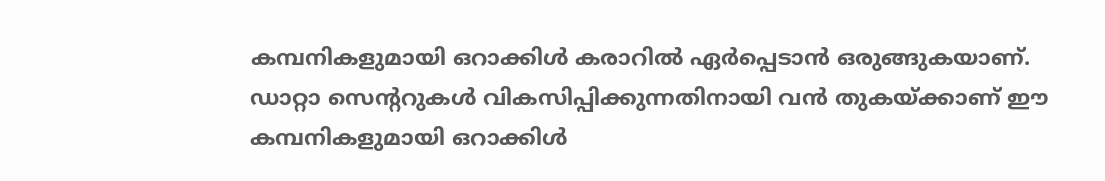കമ്പനികളുമായി ഒറാക്കിള്‍ കരാറില്‍ ഏര്‍പ്പെടാന്‍ ഒരുങ്ങുകയാണ്. ഡാറ്റാ സെന്ററുകള്‍ വികസിപ്പിക്കുന്നതിനായി വന്‍ തുകയ്ക്കാണ് ഈ കമ്പനികളുമായി ഒറാക്കിള്‍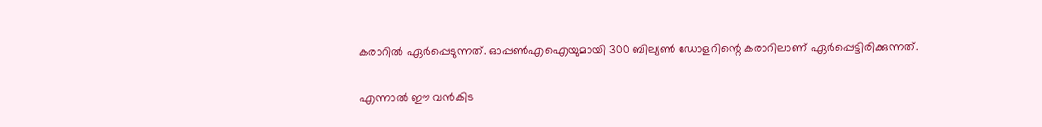കരാറില്‍ ഏര്‍പ്പെടുന്നത്. ഓപ്പണ്‍എഐയുമായി 300 ബില്യണ്‍ ഡോളറിന്റെ കരാറിലാണ് ഏര്‍പ്പെട്ടിരിക്കുന്നത്.

എന്നാല്‍ ഈ വന്‍കിട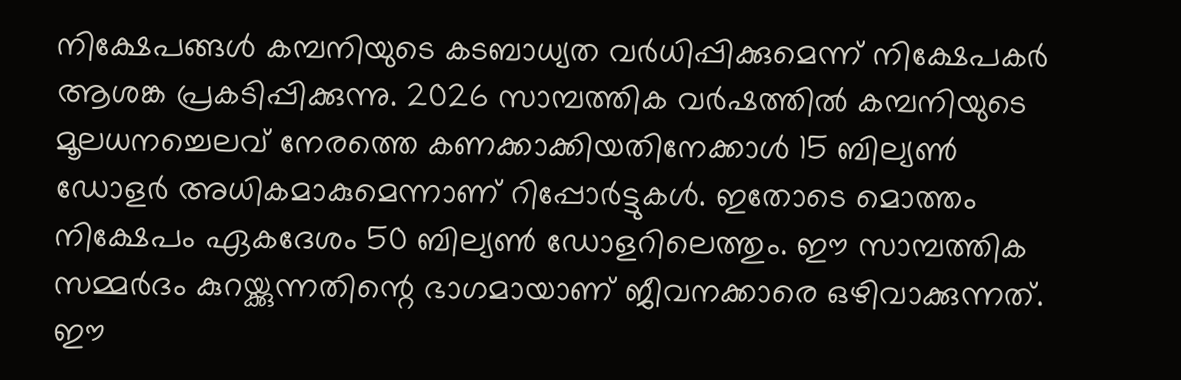നിക്ഷേപങ്ങള്‍ കമ്പനിയുടെ കടബാധ്യത വര്‍ധിപ്പിക്കുമെന്ന് നിക്ഷേപകര്‍ ആശങ്ക പ്രകടിപ്പിക്കുന്നു. 2026 സാമ്പത്തിക വര്‍ഷത്തില്‍ കമ്പനിയുടെ മൂലധനച്ചെലവ് നേരത്തെ കണക്കാക്കിയതിനേക്കാള്‍ 15 ബില്യണ്‍ ഡോളര്‍ അധികമാകുമെന്നാണ് റിപ്പോര്‍ട്ടുകള്‍. ഇതോടെ മൊത്തം നിക്ഷേപം ഏകദേശം 50 ബില്യണ്‍ ഡോളറിലെത്തും. ഈ സാമ്പത്തിക സമ്മര്‍ദം കുറയ്ക്കുന്നതിന്റെ ഭാഗമായാണ് ജീവനക്കാരെ ഒഴിവാക്കുന്നത്. ഈ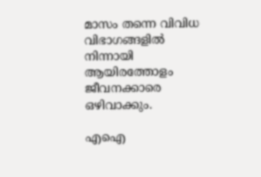മാസം തന്നെ വിവിധ വിഭാഗങ്ങളില്‍ നിന്നായി ആയിരത്തോളം ജീവനക്കാരെ ഒഴിവാക്കും.

എഐ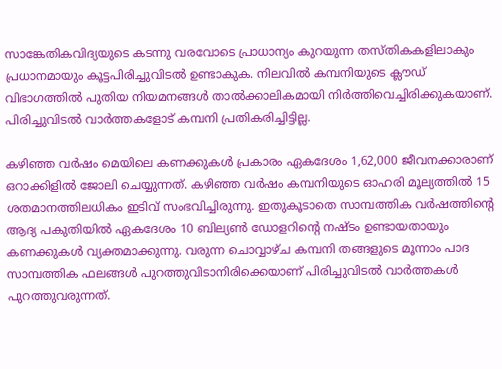സാങ്കേതികവിദ്യയുടെ കടന്നു വരവോടെ പ്രാധാന്യം കുറയുന്ന തസ്തികകളിലാകും പ്രധാനമായും കൂട്ടപിരിച്ചുവിടല്‍ ഉണ്ടാകുക. നിലവില്‍ കമ്പനിയുടെ ക്ലൗഡ് വിഭാഗത്തില്‍ പുതിയ നിയമനങ്ങള്‍ താല്‍ക്കാലികമായി നിര്‍ത്തിവെച്ചിരിക്കുകയാണ്. പിരിച്ചുവിടല്‍ വാര്‍ത്തകളോട് കമ്പനി പ്രതികരിച്ചിട്ടില്ല.

കഴിഞ്ഞ വര്‍ഷം മെയിലെ കണക്കുകള്‍ പ്രകാരം ഏകദേശം 1,62,000 ജീവനക്കാരാണ് ഒറാക്കിളില്‍ ജോലി ചെയ്യുന്നത്. കഴിഞ്ഞ വര്‍ഷം കമ്പനിയുടെ ഓഹരി മൂല്യത്തില്‍ 15 ശതമാനത്തിലധികം ഇടിവ് സംഭവിച്ചിരുന്നു. ഇതുകൂടാതെ സാമ്പത്തിക വര്‍ഷത്തിന്റെ ആദ്യ പകുതിയില്‍ ഏകദേശം 10 ബില്യണ്‍ ഡോളറിന്റെ നഷ്ടം ഉണ്ടായതായും കണക്കുകള്‍ വ്യക്തമാക്കുന്നു. വരുന്ന ചൊവ്വാഴ്ച കമ്പനി തങ്ങളുടെ മൂന്നാം പാദ സാമ്പത്തിക ഫലങ്ങള്‍ പുറത്തുവിടാനിരിക്കെയാണ് പിരിച്ചുവിടല്‍ വാര്‍ത്തകള്‍ പുറത്തുവരുന്നത്.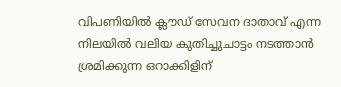വിപണിയില്‍ ക്ലൗഡ് സേവന ദാതാവ് എന്ന നിലയില്‍ വലിയ കുതിച്ചുചാട്ടം നടത്താന്‍ ശ്രമിക്കുന്ന ഒറാക്കിളിന്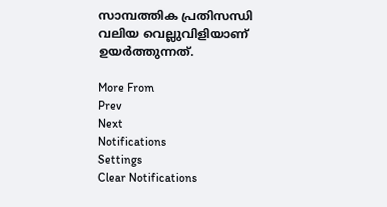സാമ്പത്തിക പ്രതിസന്ധി വലിയ വെല്ലുവിളിയാണ് ഉയര്‍ത്തുന്നത്.

More From
Prev
Next
Notifications
Settings
Clear Notifications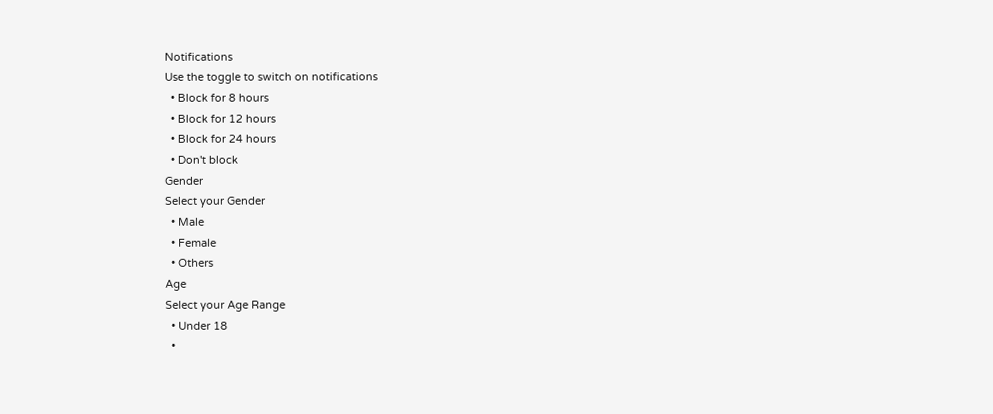Notifications
Use the toggle to switch on notifications
  • Block for 8 hours
  • Block for 12 hours
  • Block for 24 hours
  • Don't block
Gender
Select your Gender
  • Male
  • Female
  • Others
Age
Select your Age Range
  • Under 18
  •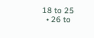18 to 25
  • 26 to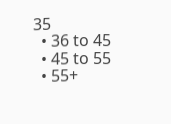35
  • 36 to 45
  • 45 to 55
  • 55+